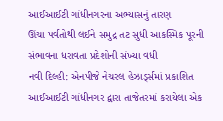આઈઆઈટી ગાંધીનગરના અભ્યાસનું તારણ
ઊંચા પર્વતોથી લઈને સમુદ્ર તટ સુધી આકસ્મિક પૂરની સંભાવના ધરાવતા પ્રદેશોની સંખ્યા વધી
નવી દિલ્હી: એનપીજે નેચરલ હેઝાર્ડ્સમાં પ્રકાશિત આઈઆઈટી ગાંધીનગર દ્વારા તાજેતરમાં કરાયેલા એક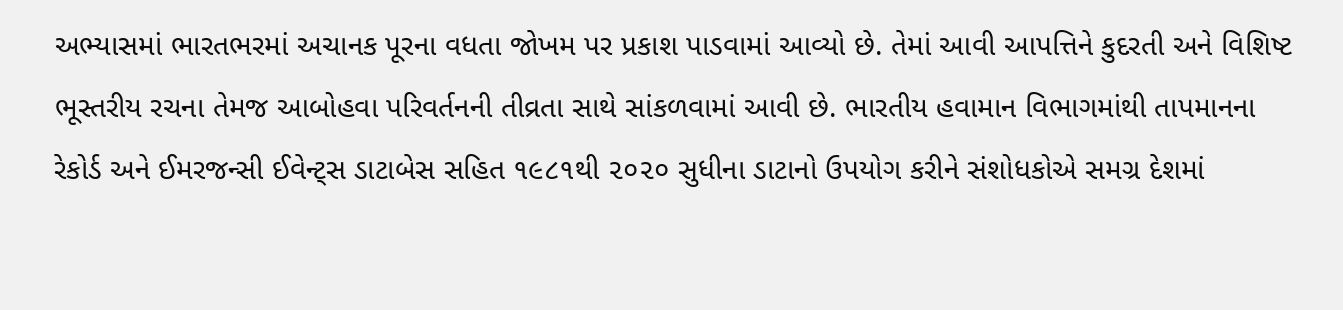અભ્યાસમાં ભારતભરમાં અચાનક પૂરના વધતા જોખમ પર પ્રકાશ પાડવામાં આવ્યો છે. તેમાં આવી આપત્તિને કુદરતી અને વિશિષ્ટ ભૂસ્તરીય રચના તેમજ આબોહવા પરિવર્તનની તીવ્રતા સાથે સાંકળવામાં આવી છે. ભારતીય હવામાન વિભાગમાંથી તાપમાનના રેકોર્ડ અને ઈમરજન્સી ઈવેન્ટ્સ ડાટાબેસ સહિત ૧૯૮૧થી ૨૦૨૦ સુધીના ડાટાનો ઉપયોગ કરીને સંશોધકોએ સમગ્ર દેશમાં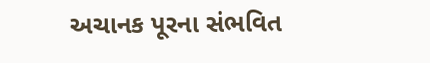અચાનક પૂરના સંભવિત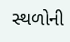સ્થળોની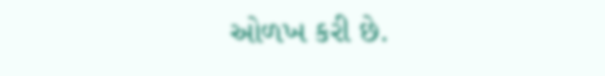ઓળખ કરી છે.